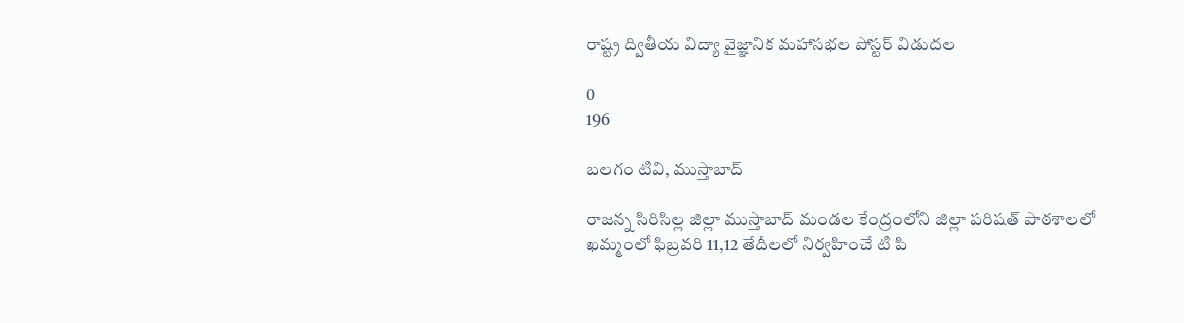రాష్ట్ర ద్వితీయ విద్యా వైజ్ఞానిక మహాసభల పోస్టర్ విడుదల

0
196

బలగం టివి, ముస్తాబాద్

రాజన్న సిరిసిల్ల జిల్లా ముస్తాబాద్ మండల కేంద్రంలోని జిల్లా పరిషత్ పాఠశాలలో  ఖమ్మంలో ఫిబ్రవరి 11,12 తేదీలలో నిర్వహించే టి పి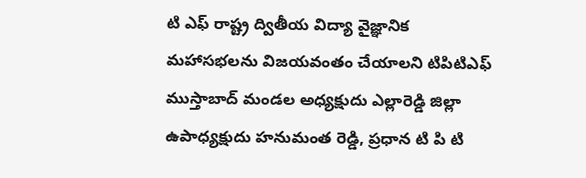టి ఎఫ్ రాష్ట్ర ద్వితీయ విద్యా వైజ్ఞానిక మహాసభలను విజయవంతం చేయాలని టిపిటిఎఫ్ ముస్తాబాద్ మండల అధ్యక్షుదు ఎల్లారెడ్డి జిల్లా ఉపాధ్యక్షుదు హనుమంత రెడ్డి, ప్రధాన టి పి టి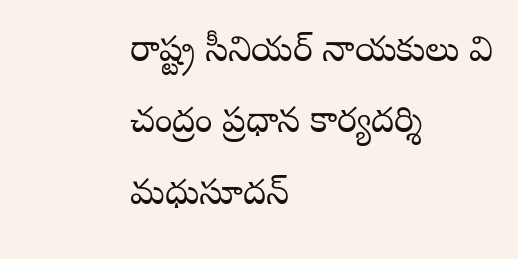రాష్ట్ర సీనియర్ నాయకులు వి చంద్రం ప్రధాన కార్యదర్శి మధుసూదన్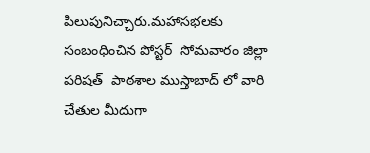పిలుపునిచ్చారు.మహాసభలకు సంబంధించిన పోస్టర్  సోమవారం జిల్లా పరిషత్  పాఠశాల ముస్తాబాద్ లో వారి చేతుల మీదుగా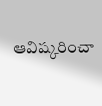ఆవిష్కరించా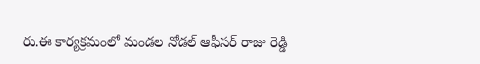రు.ఈ కార్యక్రమంలో మండల నోడల్ ఆఫీసర్ రాజు రెడ్డి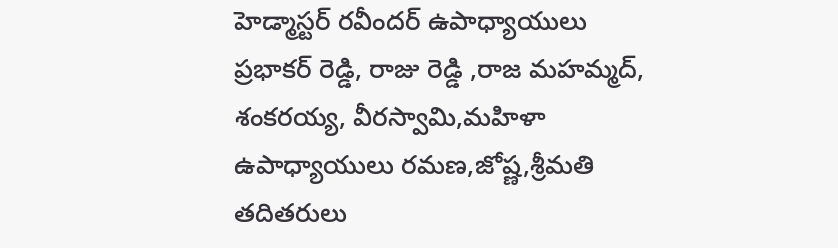హెడ్మాస్టర్ రవీందర్ ఉపాధ్యాయులు ప్రభాకర్ రెడ్డి, రాజు రెడ్డి ,రాజ మహమ్మద్, శంకరయ్య, వీరస్వామి,మహిళా ఉపాధ్యాయులు రమణ,జోష్ణ,శ్రీమతి తదితరులు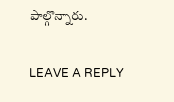పాల్గొన్నారు.

LEAVE A REPLY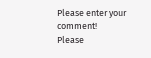Please enter your comment!
Please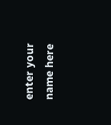enter your name here